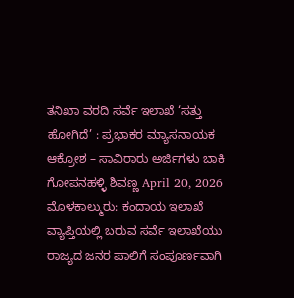ತನಿಖಾ ವರದಿ ಸರ್ವೆ ಇಲಾಖೆ ‘ಸತ್ತು ಹೋಗಿದೆ’ : ಪ್ರಭಾಕರ ಮ್ಯಾಸನಾಯಕ ಆಕ್ರೋಶ – ಸಾವಿರಾರು ಅರ್ಜಿಗಳು ಬಾಕಿ ಗೋಪನಹಳ್ಳಿ ಶಿವಣ್ಣ April 20, 2026 ಮೊಳಕಾಲ್ಮುರು: ಕಂದಾಯ ಇಲಾಖೆ ವ್ಯಾಪ್ತಿಯಲ್ಲಿ ಬರುವ ಸರ್ವೆ ಇಲಾಖೆಯು ರಾಜ್ಯದ ಜನರ ಪಾಲಿಗೆ ಸಂಪೂರ್ಣವಾಗಿ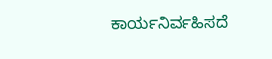ಕಾರ್ಯನಿರ್ವಹಿಸದೆ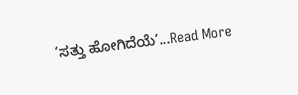‘ಸತ್ತು ಹೋಗಿದೆಯೆ’...Read More